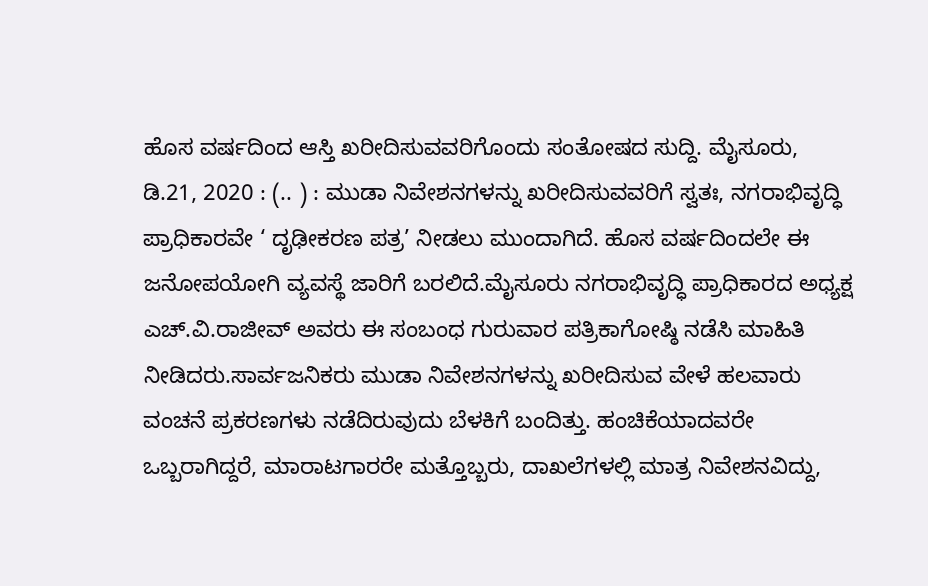ಹೊಸ ವರ್ಷದಿಂದ ಆಸ್ತಿ ಖರೀದಿಸುವವರಿಗೊಂದು ಸಂತೋಷದ ಸುದ್ದಿ. ಮೈಸೂರು, ಡಿ.21, 2020 : (.. ) : ಮುಡಾ ನಿವೇಶನಗಳನ್ನು ಖರೀದಿಸುವವರಿಗೆ ಸ್ವತಃ, ನಗರಾಭಿವೃದ್ಧಿ ಪ್ರಾಧಿಕಾರವೇ ‘ ದೃಢೀಕರಣ ಪತ್ರ’ ನೀಡಲು ಮುಂದಾಗಿದೆ. ಹೊಸ ವರ್ಷದಿಂದಲೇ ಈ ಜನೋಪಯೋಗಿ ವ್ಯವಸ್ಥೆ ಜಾರಿಗೆ ಬರಲಿದೆ.ಮೈಸೂರು ನಗರಾಭಿವೃದ್ಧಿ ಪ್ರಾಧಿಕಾರದ ಅಧ್ಯಕ್ಷ ಎಚ್.ವಿ.ರಾಜೀವ್ ಅವರು ಈ ಸಂಬಂಧ ಗುರುವಾರ ಪತ್ರಿಕಾಗೋಷ್ಠಿ ನಡೆಸಿ ಮಾಹಿತಿ ನೀಡಿದರು.ಸಾರ್ವಜನಿಕರು ಮುಡಾ ನಿವೇಶನಗಳನ್ನು ಖರೀದಿಸುವ ವೇಳೆ ಹಲವಾರು ವಂಚನೆ ಪ್ರಕರಣಗಳು ನಡೆದಿರುವುದು ಬೆಳಕಿಗೆ ಬಂದಿತ್ತು. ಹಂಚಿಕೆಯಾದವರೇ ಒಬ್ಬರಾಗಿದ್ದರೆ, ಮಾರಾಟಗಾರರೇ ಮತ್ತೊಬ್ಬರು, ದಾಖಲೆಗಳಲ್ಲಿ ಮಾತ್ರ ನಿವೇಶನವಿದ್ದು,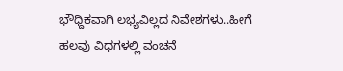ಭೌಧ್ದಿಕವಾಗಿ ಲಭ್ಯವಿಲ್ಲದ ನಿವೇಶಗಳು..ಹೀಗೆ ಹಲವು ವಿಧಗಳಲ್ಲಿ ವಂಚನೆ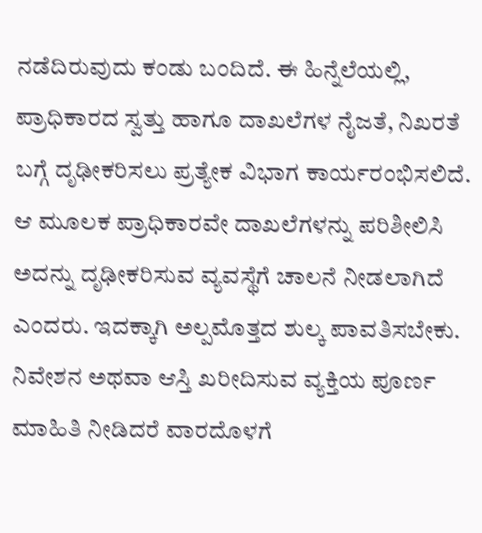ನಡೆದಿರುವುದು ಕಂಡು ಬಂದಿದೆ. ಈ ಹಿನ್ನೆಲೆಯಲ್ಲಿ, ಪ್ರಾಧಿಕಾರದ ಸ್ವತ್ತು ಹಾಗೂ ದಾಖಲೆಗಳ ನೈಜತೆ, ನಿಖರತೆ ಬಗ್ಗೆ ದೃಢೀಕರಿಸಲು ಪ್ರತ್ಯೇಕ ವಿಭಾಗ ಕಾರ್ಯರಂಭಿಸಲಿದೆ. ಆ ಮೂಲಕ ಪ್ರಾಧಿಕಾರವೇ ದಾಖಲೆಗಳನ್ನು ಪರಿಶೀಲಿಸಿ ಅದನ್ನು ದೃಢೀಕರಿಸುವ ವ್ಯವಸ್ಥೆಗೆ ಚಾಲನೆ ನೀಡಲಾಗಿದೆ ಎಂದರು. ಇದಕ್ಕಾಗಿ ಅಲ್ಪಮೊತ್ತದ ಶುಲ್ಕ ಪಾವತಿಸಬೇಕು. ನಿವೇಶನ ಅಥವಾ ಆಸ್ತಿ ಖರೀದಿಸುವ ವ್ಯಕ್ತಿಯ ಪೂರ್ಣ ಮಾಹಿತಿ ನೀಡಿದರೆ ವಾರದೊಳಗೆ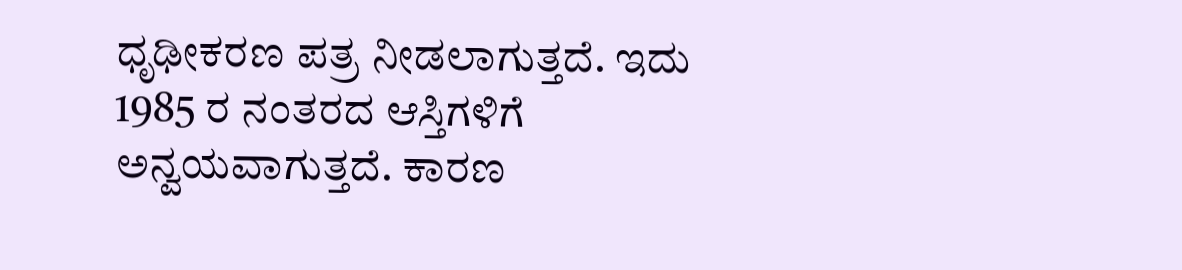ಧೃಢೀಕರಣ ಪತ್ರ ನೀಡಲಾಗುತ್ತದೆ. ಇದು 1985 ರ ನಂತರದ ಆಸ್ತಿಗಳಿಗೆ ಅನ್ವಯವಾಗುತ್ತದೆ. ಕಾರಣ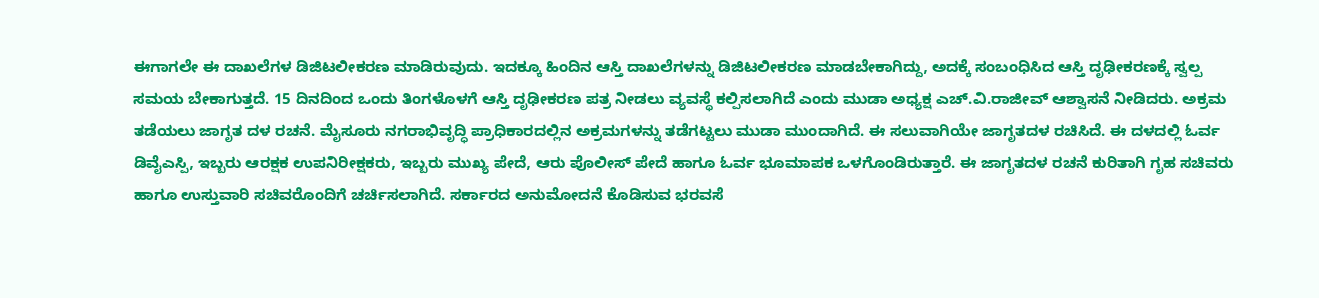ಈಗಾಗಲೇ ಈ ದಾಖಲೆಗಳ ಡಿಜಿಟಲೀಕರಣ ಮಾಡಿರುವುದು. ಇದಕ್ಕೂ ಹಿಂದಿನ ಆಸ್ತಿ ದಾಖಲೆಗಳನ್ನು ಡಿಜಿಟಲೀಕರಣ ಮಾಡಬೇಕಾಗಿದ್ದು, ಅದಕ್ಕೆ ಸಂಬಂಧಿಸಿದ ಆಸ್ತಿ ದೃಢೀಕರಣಕ್ಕೆ ಸ್ವಲ್ಪ ಸಮಯ ಬೇಕಾಗುತ್ತದೆ. 15 ದಿನದಿಂದ ಒಂದು ತಿಂಗಳೊಳಗೆ ಆಸ್ತಿ ದೃಢೀಕರಣ ಪತ್ರ ನೀಡಲು ವ್ಯವಸ್ಥೆ ಕಲ್ಪಿಸಲಾಗಿದೆ ಎಂದು ಮುಡಾ ಅಧ್ಯಕ್ಷ ಎಚ್.ವಿ.ರಾಜೀವ್ ಆಶ್ವಾಸನೆ ನೀಡಿದರು. ಅಕ್ರಮ ತಡೆಯಲು ಜಾಗೃತ ದಳ ರಚನೆ. ಮೈಸೂರು ನಗರಾಭಿವೃದ್ಧಿ ಪ್ರಾಧಿಕಾರದಲ್ಲಿನ ಅಕ್ರಮಗಳನ್ನು ತಡೆಗಟ್ಟಲು ಮುಡಾ ಮುಂದಾಗಿದೆ. ಈ ಸಲುವಾಗಿಯೇ ಜಾಗೃತದಳ ರಚಿಸಿದೆ. ಈ ದಳದಲ್ಲಿ ಓರ್ವ ಡಿವೈಎಸ್ಪಿ, ಇಬ್ಬರು ಆರಕ್ಷಕ ಉಪನಿರೀಕ್ಷಕರು, ಇಬ್ಬರು ಮುಖ್ಯ ಪೇದೆ, ಆರು ಪೊಲೀಸ್ ಪೇದೆ ಹಾಗೂ ಓರ್ವ ಭೂಮಾಪಕ ಒಳಗೊಂಡಿರುತ್ತಾರೆ. ಈ ಜಾಗೃತದಳ ರಚನೆ ಕುರಿತಾಗಿ ಗೃಹ ಸಚಿವರು ಹಾಗೂ ಉಸ್ತುವಾರಿ ಸಚಿವರೊಂದಿಗೆ ಚರ್ಚಿಸಲಾಗಿದೆ. ಸರ್ಕಾರದ ಅನುಮೋದನೆ ಕೊಡಿಸುವ ಭರವಸೆ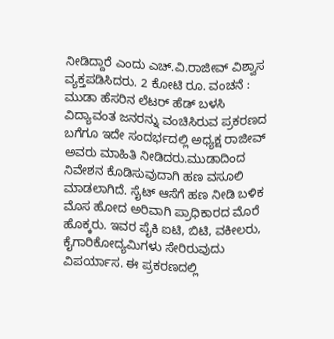ನೀಡಿದ್ದಾರೆ ಎಂದು ಎಚ್.ವಿ.ರಾಜೀವ್ ವಿಶ್ವಾಸ ವ್ಯಕ್ತಪಡಿಸಿದರು. 2 ಕೋಟಿ ರೂ. ವಂಚನೆ : ಮುಡಾ ಹೆಸರಿನ ಲೆಟರ್ ಹೆಡ್ ಬಳಸಿ ವಿದ್ಯಾವಂತ ಜನರನ್ನು ವಂಚಿಸಿರುವ ಪ್ರಕರಣದ ಬಗೆಗೂ ಇದೇ ಸಂದರ್ಭದಲ್ಲಿ ಅಧ್ಯಕ್ಷ ರಾಜೀವ್ ಅವರು ಮಾಹಿತಿ ನೀಡಿದರು.ಮುಡಾದಿಂದ ನಿವೇಶನ ಕೊಡಿಸುವುದಾಗಿ ಹಣ ವಸೂಲಿ ಮಾಡಲಾಗಿದೆ. ಸೈಟ್ ಆಸೆಗೆ ಹಣ ನೀಡಿ ಬಳಿಕ ಮೊಸ ಹೋದ ಅರಿವಾಗಿ ಪ್ರಾಧಿಕಾರದ ಮೊರೆ ಹೊಕ್ಕರು. ಇವರ ಪೈಕಿ ಐಟಿ, ಬಿಟಿ, ವಕೀಲರು, ಕೈಗಾರಿಕೋದ್ಯಮಿಗಳು ಸೇರಿರುವುದು ವಿಪರ್ಯಾಸ. ಈ ಪ್ರಕರಣದಲ್ಲಿ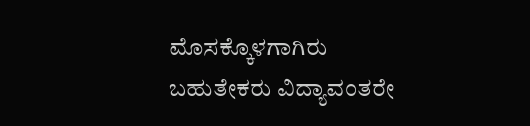ಮೊಸಕ್ಕೊಳಗಾಗಿರು ಬಹುತೇಕರು ವಿದ್ಯಾವಂತರೇ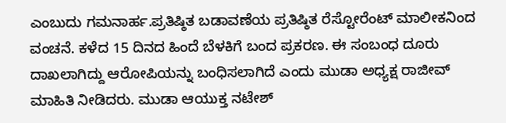ಎಂಬುದು ಗಮನಾರ್ಹ.ಪ್ರತಿಷ್ಠಿತ ಬಡಾವಣೆಯ ಪ್ರತಿಷ್ಠಿತ ರೆಸ್ಟೋರೆಂಟ್ ಮಾಲೀಕನಿಂದ ವಂಚನೆ. ಕಳೆದ 15 ದಿನದ ಹಿಂದೆ ಬೆಳಕಿಗೆ ಬಂದ ಪ್ರಕರಣ. ಈ ಸಂಬಂಧ ದೂರು ದಾಖಲಾಗಿದ್ದು ಆರೋಪಿಯನ್ನು ಬಂಧಿಸಲಾಗಿದೆ ಎಂದು ಮುಡಾ ಅಧ್ಯಕ್ಷ ರಾಜೀವ್ ಮಾಹಿತಿ ನೀಡಿದರು. ಮುಡಾ ಆಯುಕ್ತ ನಟೇಶ್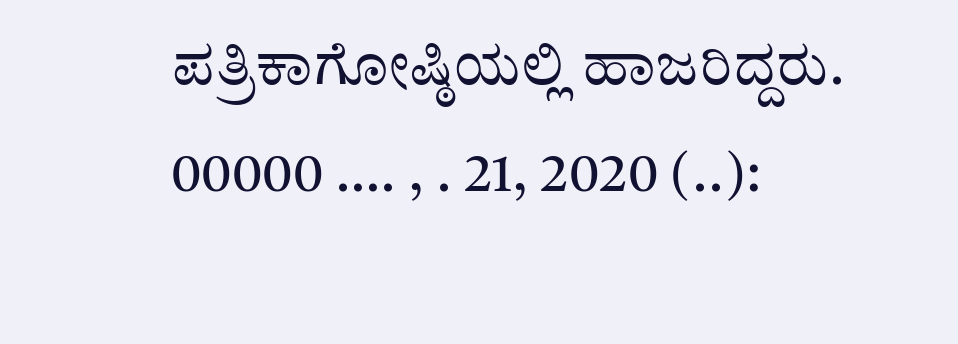ಪತ್ರಿಕಾಗೋಷ್ಠಿಯಲ್ಲಿ ಹಾಜರಿದ್ದರು. 00000 …. , . 21, 2020 (..):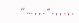‘’ ... , , . “ . , , . , .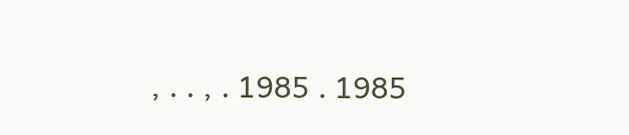, . . , . 1985 . 1985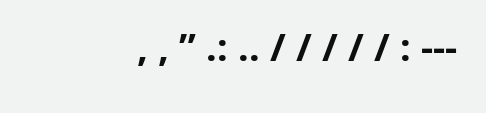, , ” .: .. / / / / / : ---